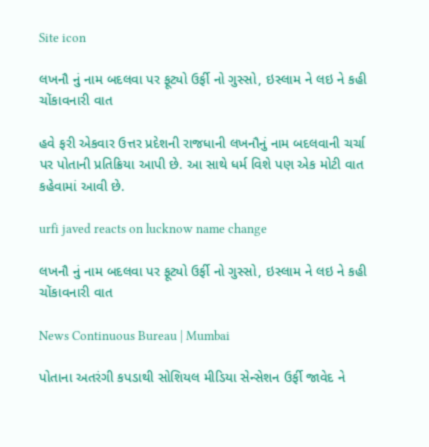Site icon

લખનૌ નું નામ બદલવા પર ફૂટ્યો ઉર્ફી નો ગુસ્સો, ઇસ્લામ ને લઇ ને કહી ચોંકાવનારી વાત

હવે ફરી એકવાર ઉત્તર પ્રદેશની રાજધાની લખનૌનું નામ બદલવાની ચર્ચા પર પોતાની પ્રતિક્રિયા આપી છે. આ સાથે ધર્મ વિશે પણ એક મોટી વાત કહેવામાં આવી છે.

urfi javed reacts on lucknow name change

લખનૌ નું નામ બદલવા પર ફૂટ્યો ઉર્ફી નો ગુસ્સો, ઇસ્લામ ને લઇ ને કહી ચોંકાવનારી વાત

News Continuous Bureau | Mumbai

પોતાના અતરંગી કપડાથી સોશિયલ મીડિયા સેન્સેશન ઉર્ફી જાવેદ ને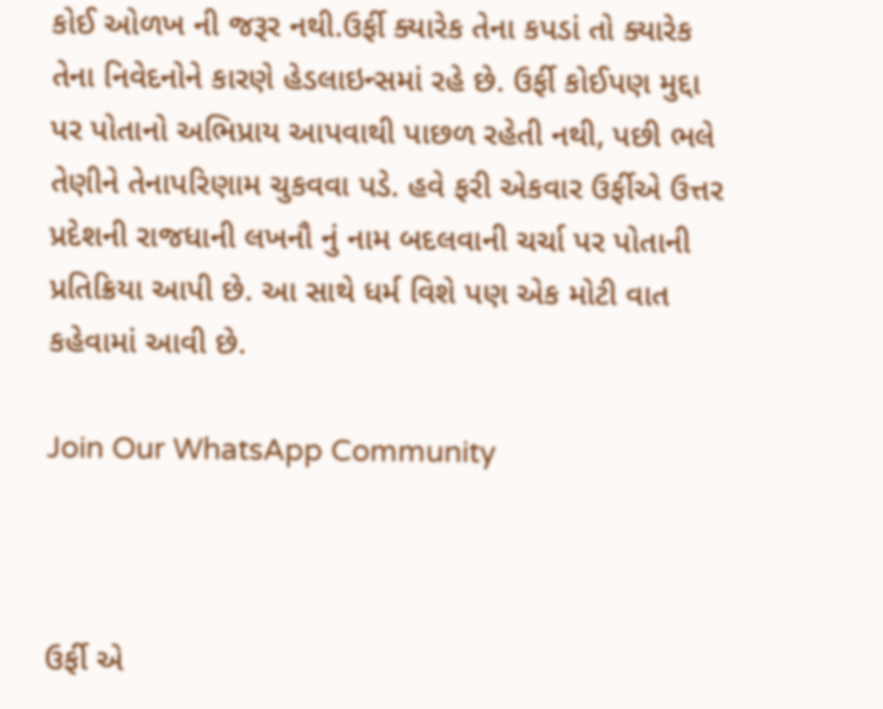કોઈ ઓળખ ની જરૂર નથી.ઉર્ફી ક્યારેક તેના કપડાં તો ક્યારેક તેના નિવેદનોને કારણે હેડલાઇન્સમાં રહે છે. ઉર્ફી કોઈપણ મુદ્દા પર પોતાનો અભિપ્રાય આપવાથી પાછળ રહેતી નથી, પછી ભલે તેણીને તેનાપરિણામ ચુકવવા પડે. હવે ફરી એકવાર ઉર્ફીએ ઉત્તર પ્રદેશની રાજધાની લખનૌ નું નામ બદલવાની ચર્ચા પર પોતાની પ્રતિક્રિયા આપી છે. આ સાથે ધર્મ વિશે પણ એક મોટી વાત કહેવામાં આવી છે.

Join Our WhatsApp Community



ઉર્ફી એ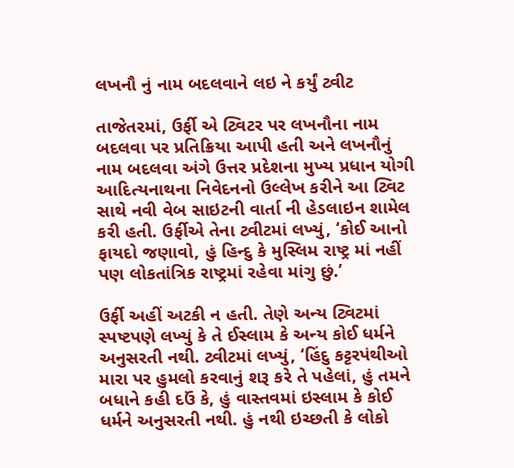લખનૌ નું નામ બદલવાને લઇ ને કર્યું ટ્વીટ

તાજેતરમાં, ઉર્ફી એ ટ્વિટર પર લખનૌના નામ બદલવા પર પ્રતિક્રિયા આપી હતી અને લખનૌનું નામ બદલવા અંગે ઉત્તર પ્રદેશના મુખ્ય પ્રધાન યોગી આદિત્યનાથના નિવેદનનો ઉલ્લેખ કરીને આ ટ્વિટ સાથે નવી વેબ સાઇટની વાર્તા ની હેડલાઇન શામેલ કરી હતી. ઉર્ફીએ તેના ટ્વીટમાં લખ્યું, ‘કોઈ આનો ફાયદો જણાવો, હું હિન્દુ કે મુસ્લિમ રાષ્ટ્ર માં નહીં પણ લોકતાંત્રિક રાષ્ટ્રમાં રહેવા માંગુ છું.’

ઉર્ફી અહીં અટકી ન હતી. તેણે અન્ય ટ્વિટમાં સ્પષ્ટપણે લખ્યું કે તે ઈસ્લામ કે અન્ય કોઈ ધર્મને અનુસરતી નથી. ટ્વીટમાં લખ્યું, ‘હિંદુ કટ્ટરપંથીઓ મારા પર હુમલો કરવાનું શરૂ કરે તે પહેલાં, હું તમને બધાને કહી દઉં કે, હું વાસ્તવમાં ઇસ્લામ કે કોઈ ધર્મને અનુસરતી નથી. હું નથી ઇચ્છતી કે લોકો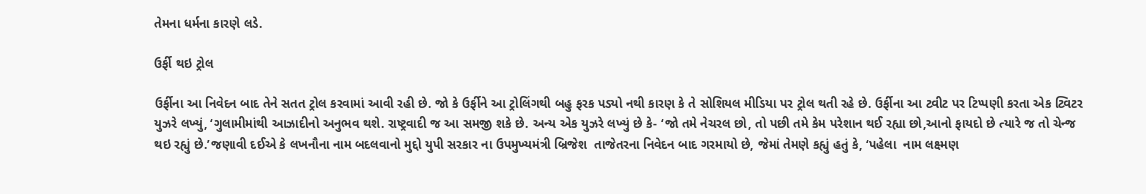તેમના ધર્મના કારણે લડે.

ઉર્ફી થઇ ટ્રોલ

ઉર્ફીના આ નિવેદન બાદ તેને સતત ટ્રોલ કરવામાં આવી રહી છે. જો કે ઉર્ફીને આ ટ્રોલિંગથી બહુ ફરક પડ્યો નથી કારણ કે તે સોશિયલ મીડિયા પર ટ્રોલ થતી રહે છે. ઉર્ફીના આ ટ્વીટ પર ટિપ્પણી કરતા એક ટ્વિટર યુઝરે લખ્યું, ‘ગુલામીમાંથી આઝાદીનો અનુભવ થશે. રાષ્ટ્રવાદી જ આ સમજી શકે છે. અન્ય એક યુઝરે લખ્યું છે કે- ‘જો તમે નેચરલ છો, તો પછી તમે કેમ પરેશાન થઈ રહ્યા છો,આનો ફાયદો છે ત્યારે જ તો ચેન્જ થઇ રહ્યું છે.’જણાવી દઈએ કે લખનૌના નામ બદલવાનો મુદ્દો યુપી સરકાર ના ઉપમુખ્યમંત્રી બ્રિજેશ  તાજેતરના નિવેદન બાદ ગરમાયો છે, જેમાં તેમણે કહ્યું હતું કે, ‘પહેલા  નામ લક્ષ્મણ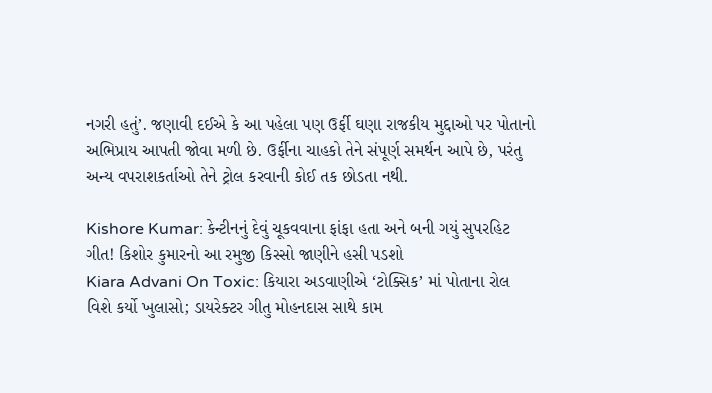નગરી હતું’. જણાવી દઈએ કે આ પહેલા પણ ઉર્ફી ઘણા રાજકીય મુદ્દાઓ પર પોતાનો અભિપ્રાય આપતી જોવા મળી છે. ઉર્ફીના ચાહકો તેને સંપૂર્ણ સમર્થન આપે છે, પરંતુ અન્ય વપરાશકર્તાઓ તેને ટ્રોલ કરવાની કોઈ તક છોડતા નથી.

Kishore Kumar: કેન્ટીનનું દેવું ચૂકવવાના ફાંફા હતા અને બની ગયું સુપરહિટ ગીત! કિશોર કુમારનો આ રમુજી કિસ્સો જાણીને હસી પડશો
Kiara Advani On Toxic: કિયારા અડવાણીએ ‘ટોક્સિક’ માં પોતાના રોલ વિશે કર્યો ખુલાસો; ડાયરેક્ટર ગીતુ મોહનદાસ સાથે કામ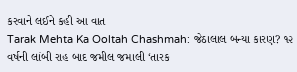કરવાને લઈને કહી આ વાત
Tarak Mehta Ka Ooltah Chashmah: જેઠાલાલ બન્યા કારણ? ૧૨ વર્ષની લાંબી રાહ બાદ જમીલ જમાલી ‘તારક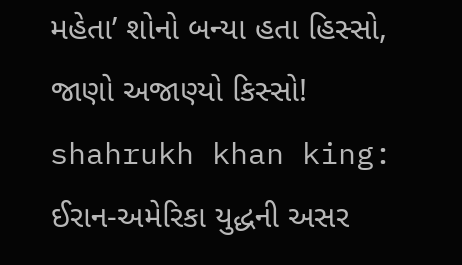મહેતા’ શોનો બન્યા હતા હિસ્સો, જાણો અજાણ્યો કિસ્સો!
shahrukh khan king: ઈરાન-અમેરિકા યુદ્ધની અસર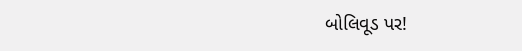બોલિવૂડ પર!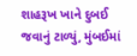શાહરૂખ ખાને દુબઈ જવાનું ટાળ્યું, મુંબઈમાં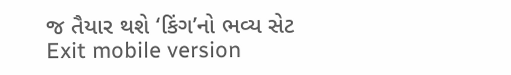જ તૈયાર થશે ‘કિંગ’નો ભવ્ય સેટ
Exit mobile version